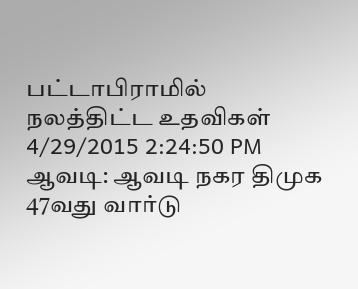பட்டாபிராமில் நலத்திட்ட உதவிகள்
4/29/2015 2:24:50 PM
ஆவடி: ஆவடி நகர திமுக 47வது வார்டு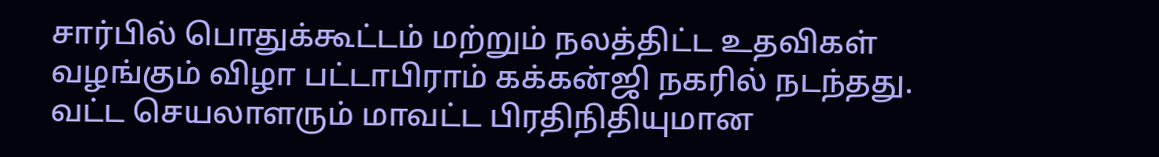சார்பில் பொதுக்கூட்டம் மற்றும் நலத்திட்ட உதவிகள் வழங்கும் விழா பட்டாபிராம் கக்கன்ஜி நகரில் நடந்தது. வட்ட செயலாளரும் மாவட்ட பிரதிநிதியுமான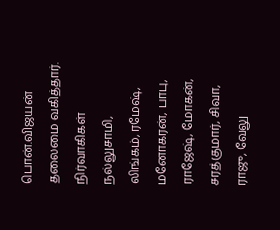பொன்.விஜயன் தலைமை வகித்தார். நிர்வாகிகள் நல்லுசாமி, லிங்கம், ரமேஷ், மனோகரன், பாபு, ராஜேஷ், மோகன், சரத்குமார், சிவா, ராஜு, வேலு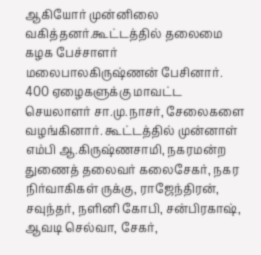ஆகியோர் முன்னிலை வகித்தனர்.கூட்டத்தில் தலைமை கழக பேச்சாளர் மலைபாலகிருஷ்ணன் பேசினார். 400 ஏழைகளுக்கு மாவட்ட செயலாளர் சா.மு.நாசர், சேலைகளை வழங்கினார். கூட்டத்தில் முன்னாள் எம்பி ஆ.கிருஷ்ணசாமி, நகரமன்ற துணைத் தலைவர் கலைசேகர், நகர நிர்வாகிகள் ருக்கு, ராஜேந்திரன், சவுந்தர், நளினி கோபி, சன்பிரகாஷ், ஆவடி செல்வா, சேகர்,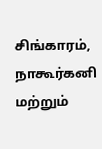சிங்காரம், நாகூர்கனி மற்றும்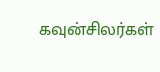கவுன்சிலர்கள்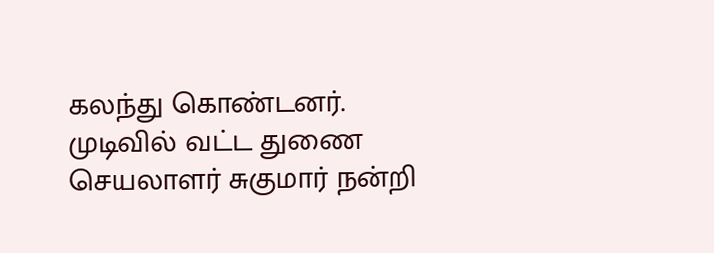கலந்து கொண்டனர். முடிவில் வட்ட துணை செயலாளர் சுகுமார் நன்றி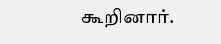கூறினார்.